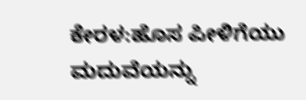ಕೇರಳ:ಹೊಸ ಪೀಳಿಗೆಯು ಮದುವೆಯನ್ನು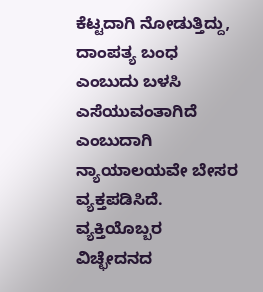ಕೆಟ್ಟದಾಗಿ ನೋಡುತ್ತಿದ್ದು, ದಾಂಪತ್ಯ ಬಂಧ ಎಂಬುದು ಬಳಸಿ ಎಸೆಯುವಂತಾಗಿದೆ ಎಂಬುದಾಗಿ ನ್ಯಾಯಾಲಯವೇ ಬೇಸರ ವ್ಯಕ್ತಪಡಿಸಿದೆ. ವ್ಯಕ್ತಿಯೊಬ್ಬರ ವಿಚ್ಛೇದನದ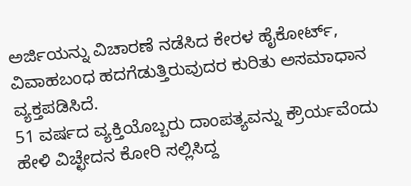ಅರ್ಜಿಯನ್ನು ವಿಚಾರಣೆ ನಡೆಸಿದ ಕೇರಳ ಹೈಕೋರ್ಟ್, ವಿವಾಹಬಂಧ ಹದಗೆಡುತ್ತಿರುವುದರ ಕುರಿತು ಅಸಮಾಧಾನ ವ್ಯಕ್ತಪಡಿಸಿದೆ.
51 ವರ್ಷದ ವ್ಯಕ್ತಿಯೊಬ್ಬರು ದಾಂಪತ್ಯವನ್ನು ಕ್ರೌರ್ಯವೆಂದು ಹೇಳಿ ವಿಚ್ಛೇದನ ಕೋರಿ ಸಲ್ಲಿಸಿದ್ದ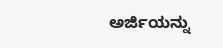ಅರ್ಜಿಯನ್ನು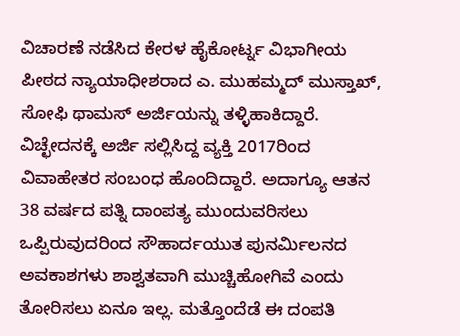ವಿಚಾರಣೆ ನಡೆಸಿದ ಕೇರಳ ಹೈಕೋರ್ಟ್ನ ವಿಭಾಗೀಯ ಪೀಠದ ನ್ಯಾಯಾಧೀಶರಾದ ಎ. ಮುಹಮ್ಮದ್ ಮುಸ್ತಾಖ್, ಸೋಫಿ ಥಾಮಸ್ ಅರ್ಜಿಯನ್ನು ತಳ್ಳಿಹಾಕಿದ್ದಾರೆ.
ವಿಚ್ಛೇದನಕ್ಕೆ ಅರ್ಜಿ ಸಲ್ಲಿಸಿದ್ದ ವ್ಯಕ್ತಿ 2017ರಿಂದ ವಿವಾಹೇತರ ಸಂಬಂಧ ಹೊಂದಿದ್ದಾರೆ. ಅದಾಗ್ಯೂ ಆತನ 38 ವರ್ಷದ ಪತ್ನಿ ದಾಂಪತ್ಯ ಮುಂದುವರಿಸಲು ಒಪ್ಪಿರುವುದರಿಂದ ಸೌಹಾರ್ದಯುತ ಪುನರ್ಮಿಲನದ ಅವಕಾಶಗಳು ಶಾಶ್ವತವಾಗಿ ಮುಚ್ಚಿಹೋಗಿವೆ ಎಂದು ತೋರಿಸಲು ಏನೂ ಇಲ್ಲ. ಮತ್ತೊಂದೆಡೆ ಈ ದಂಪತಿ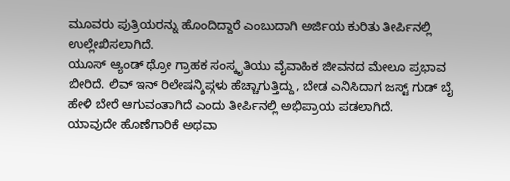ಮೂವರು ಪುತ್ರಿಯರನ್ನು ಹೊಂದಿದ್ದಾರೆ ಎಂಬುದಾಗಿ ಅರ್ಜಿಯ ಕುರಿತು ತೀರ್ಪಿನಲ್ಲಿ ಉಲ್ಲೇಖಿಸಲಾಗಿದೆ.
ಯೂಸ್ ಆ್ಯಂಡ್ ಥ್ರೋ ಗ್ರಾಹಕ ಸಂಸ್ಕೃತಿಯು ವೈವಾಹಿಕ ಜೀವನದ ಮೇಲೂ ಪ್ರಭಾವ ಬೀರಿದೆ. ಲಿವ್ ಇನ್ ರಿಲೇಷನ್ಶಿಪ್ಗಳು ಹೆಚ್ಚಾಗುತ್ತಿದ್ದು, ಬೇಡ ಎನಿಸಿದಾಗ ಜಸ್ಟ್ ಗುಡ್ ಬೈ ಹೇಳಿ ಬೇರೆ ಆಗುವಂತಾಗಿದೆ ಎಂದು ತೀರ್ಪಿನಲ್ಲಿ ಅಭಿಪ್ರಾಯ ಪಡಲಾಗಿದೆ.
ಯಾವುದೇ ಹೊಣೆಗಾರಿಕೆ ಅಥವಾ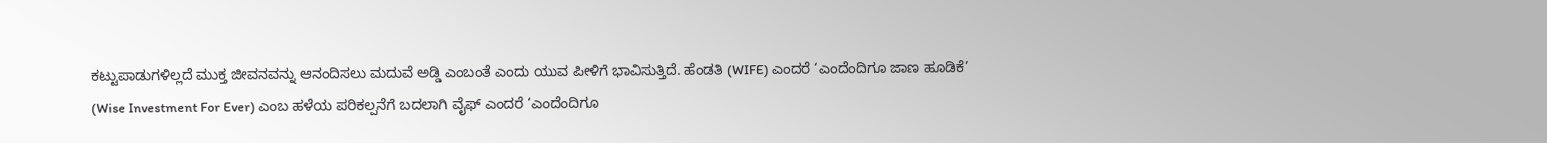ಕಟ್ಟುಪಾಡುಗಳಿಲ್ಲದೆ ಮುಕ್ತ ಜೀವನವನ್ನು ಆನಂದಿಸಲು ಮದುವೆ ಅಡ್ಡಿ ಎಂಬಂತೆ ಎಂದು ಯುವ ಪೀಳಿಗೆ ಭಾವಿಸುತ್ತಿದೆ. ಹೆಂಡತಿ (WIFE) ಎಂದರೆ ‘ಎಂದೆಂದಿಗೂ ಜಾಣ ಹೂಡಿಕೆ’ (Wise Investment For Ever) ಎಂಬ ಹಳೆಯ ಪರಿಕಲ್ಪನೆಗೆ ಬದಲಾಗಿ ವೈಫ್ ಎಂದರೆ ‘ಎಂದೆಂದಿಗೂ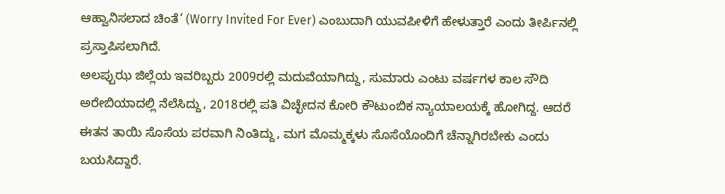ಆಹ್ವಾನಿಸಲಾದ ಚಿಂತೆ’ (Worry Invited For Ever) ಎಂಬುದಾಗಿ ಯುವಪೀಳಿಗೆ ಹೇಳುತ್ತಾರೆ ಎಂದು ತೀರ್ಪಿನಲ್ಲಿ ಪ್ರಸ್ತಾಪಿಸಲಾಗಿದೆ.
ಅಲಪ್ಪುಝ ಜಿಲ್ಲೆಯ ಇವರಿಬ್ಬರು 2009ರಲ್ಲಿ ಮದುವೆಯಾಗಿದ್ದು, ಸುಮಾರು ಎಂಟು ವರ್ಷಗಳ ಕಾಲ ಸೌದಿ ಅರೇಬಿಯಾದಲ್ಲಿ ನೆಲೆಸಿದ್ದು, 2018ರಲ್ಲಿ ಪತಿ ವಿಚ್ಛೇದನ ಕೋರಿ ಕೌಟುಂಬಿಕ ನ್ಯಾಯಾಲಯಕ್ಕೆ ಹೋಗಿದ್ದ. ಆದರೆ ಈತನ ತಾಯಿ ಸೊಸೆಯ ಪರವಾಗಿ ನಿಂತಿದ್ದು, ಮಗ ಮೊಮ್ಮಕ್ಕಳು ಸೊಸೆಯೊಂದಿಗೆ ಚೆನ್ನಾಗಿರಬೇಕು ಎಂದು ಬಯಸಿದ್ದಾರೆ.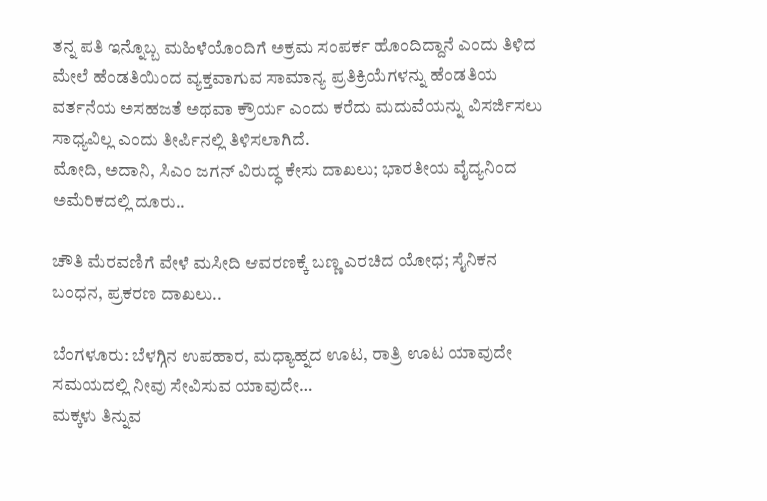ತನ್ನ ಪತಿ ಇನ್ನೊಬ್ಬ ಮಹಿಳೆಯೊಂದಿಗೆ ಅಕ್ರಮ ಸಂಪರ್ಕ ಹೊಂದಿದ್ದಾನೆ ಎಂದು ತಿಳಿದ ಮೇಲೆ ಹೆಂಡತಿಯಿಂದ ವ್ಯಕ್ತವಾಗುವ ಸಾಮಾನ್ಯ ಪ್ರತಿಕ್ರಿಯೆಗಳನ್ನು ಹೆಂಡತಿಯ ವರ್ತನೆಯ ಅಸಹಜತೆ ಅಥವಾ ಕ್ರೌರ್ಯ ಎಂದು ಕರೆದು ಮದುವೆಯನ್ನು ವಿಸರ್ಜಿಸಲು ಸಾಧ್ಯವಿಲ್ಲ ಎಂದು ತೀರ್ಪಿನಲ್ಲಿ ತಿಳಿಸಲಾಗಿದೆ.
ಮೋದಿ, ಅದಾನಿ, ಸಿಎಂ ಜಗನ್ ವಿರುದ್ಧ ಕೇಸು ದಾಖಲು; ಭಾರತೀಯ ವೈದ್ಯನಿಂದ ಅಮೆರಿಕದಲ್ಲಿ ದೂರು..

ಚೌತಿ ಮೆರವಣಿಗೆ ವೇಳೆ ಮಸೀದಿ ಆವರಣಕ್ಕೆ ಬಣ್ಣ ಎರಚಿದ ಯೋಧ; ಸೈನಿಕನ ಬಂಧನ, ಪ್ರಕರಣ ದಾಖಲು..

ಬೆಂಗಳೂರು: ಬೆಳಗ್ಗಿನ ಉಪಹಾರ, ಮಧ್ಯಾಹ್ನದ ಊಟ, ರಾತ್ರಿ ಊಟ ಯಾವುದೇ ಸಮಯದಲ್ಲಿ ನೀವು ಸೇವಿಸುವ ಯಾವುದೇ…
ಮಕ್ಕಳು ತಿನ್ನುವ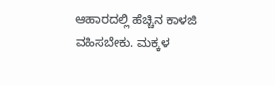ಆಹಾರದಲ್ಲಿ ಹೆಚ್ಚಿನ ಕಾಳಜಿ ವಹಿಸಬೇಕು. ಮಕ್ಕಳ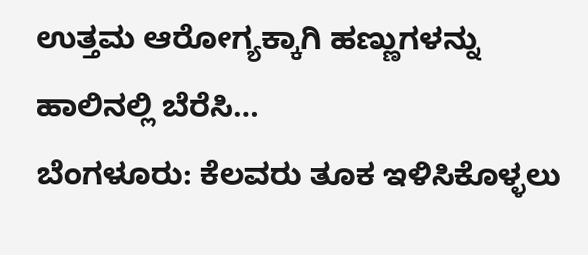ಉತ್ತಮ ಆರೋಗ್ಯಕ್ಕಾಗಿ ಹಣ್ಣುಗಳನ್ನು ಹಾಲಿನಲ್ಲಿ ಬೆರೆಸಿ…
ಬೆಂಗಳೂರು: ಕೆಲವರು ತೂಕ ಇಳಿಸಿಕೊಳ್ಳಲು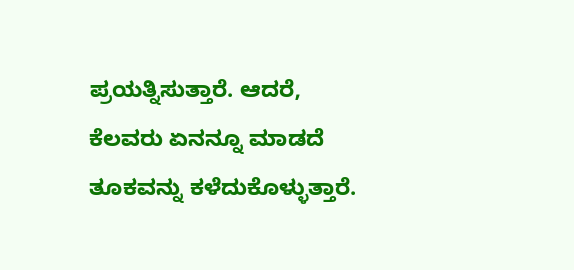ಪ್ರಯತ್ನಿಸುತ್ತಾರೆ. ಆದರೆ, ಕೆಲವರು ಏನನ್ನೂ ಮಾಡದೆ ತೂಕವನ್ನು ಕಳೆದುಕೊಳ್ಳುತ್ತಾರೆ.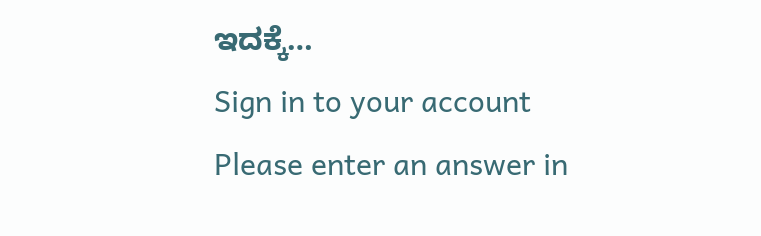ಇದಕ್ಕೆ…
Sign in to your account
Please enter an answer in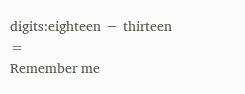digits:eighteen − thirteen =
Remember me